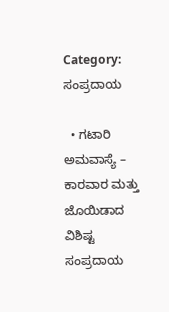Category: ಸಂಪ್ರದಾಯ

  • ಗಟಾರಿ ಅಮವಾಸ್ಯೆ – ಕಾರವಾರ ಮತ್ತು ಜೊಯಿಡಾದ ವಿಶಿಷ್ಟ ಸಂಪ್ರದಾಯ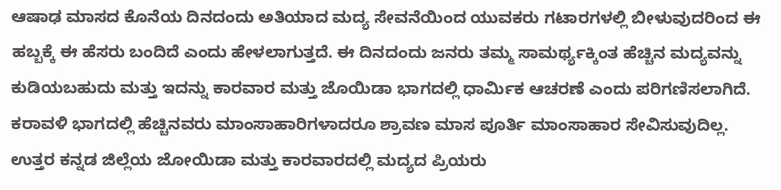ಆಷಾಢ ಮಾಸದ ಕೊನೆಯ ದಿನದಂದು ಅತಿಯಾದ ಮದ್ಯ ಸೇವನೆಯಿಂದ ಯುವಕರು ಗಟಾರಗಳಲ್ಲಿ ಬೀಳುವುದರಿಂದ ಈ ಹಬ್ಬಕ್ಕೆ ಈ ಹೆಸರು ಬಂದಿದೆ ಎಂದು ಹೇಳಲಾಗುತ್ತದೆ. ಈ ದಿನದಂದು ಜನರು ತಮ್ಮ ಸಾಮರ್ಥ್ಯಕ್ಕಿಂತ ಹೆಚ್ಚಿನ ಮದ್ಯವನ್ನು ಕುಡಿಯಬಹುದು ಮತ್ತು ಇದನ್ನು ಕಾರವಾರ ಮತ್ತು ಜೊಯಿಡಾ ಭಾಗದಲ್ಲಿ ಧಾರ್ಮಿಕ ಆಚರಣೆ ಎಂದು ಪರಿಗಣಿಸಲಾಗಿದೆ. ಕರಾವಳಿ ಭಾಗದಲ್ಲಿ ಹೆಚ್ಚಿನವರು ಮಾಂಸಾಹಾರಿಗಳಾದರೂ ಶ್ರಾವಣ ಮಾಸ ಪೂರ್ತಿ ಮಾಂಸಾಹಾರ ಸೇವಿಸುವುದಿಲ್ಲ. ಉತ್ತರ ಕನ್ನಡ ಜಿಲ್ಲೆಯ ಜೋಯಿಡಾ ಮತ್ತು ಕಾರವಾರದಲ್ಲಿ ಮದ್ಯದ ಪ್ರಿಯರು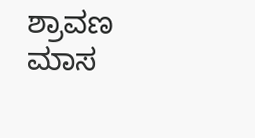ಶ್ರಾವಣ ಮಾಸ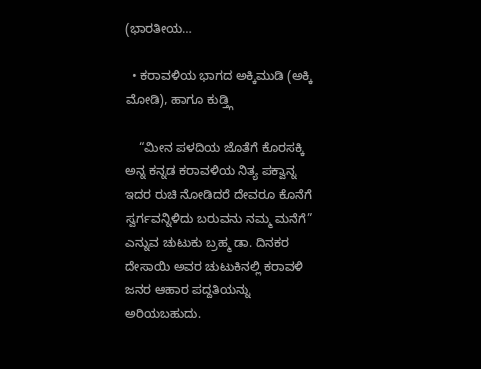(ಭಾರತೀಯ…

  • ಕರಾವಳಿಯ ಭಾಗದ ಅಕ್ಕಿಮುಡಿ (ಅಕ್ಕಿ ಮೋಡಿ), ಹಾಗೂ ಕುಡ್ತ್ಗಿ

    “ಮೀನ ಪಳದಿಯ ಜೊತೆಗೆ ಕೊರಸಕ್ಕಿ ಅನ್ನ ಕನ್ನಡ ಕರಾವಳಿಯ ನಿತ್ಯ ಪಕ್ವಾನ್ನ ಇದರ ರುಚಿ ನೋಡಿದರೆ ದೇವರೂ ಕೊನೆಗೆ ಸ್ವರ್ಗವನ್ನಿಳಿದು ಬರುವನು ನಮ್ಮ ಮನೆಗೆ” ಎನ್ನುವ ಚುಟುಕು ಬ್ರಹ್ಮ ಡಾ. ದಿನಕರ ದೇಸಾಯಿ ಅವರ ಚುಟುಕಿನಲ್ಲಿ ಕರಾವಳಿ ಜನರ ಆಹಾರ ಪದ್ದತಿಯನ್ನು ಅರಿಯಬಹುದು.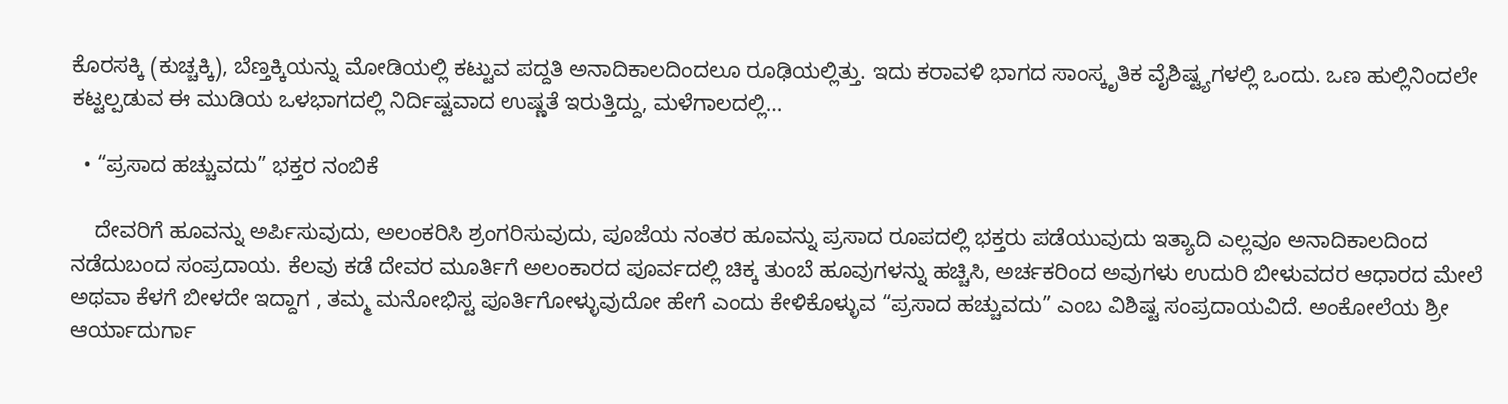ಕೊರಸಕ್ಕಿ (ಕುಚ್ಚಕ್ಕಿ), ಬೆಣ್ತಕ್ಕಿಯನ್ನು ಮೋಡಿಯಲ್ಲಿ ಕಟ್ಟುವ ಪದ್ದತಿ ಅನಾದಿಕಾಲದಿಂದಲೂ ರೂಢಿಯಲ್ಲಿತ್ತು. ಇದು ಕರಾವಳಿ ಭಾಗದ ಸಾಂಸ್ಕೃತಿಕ ವೈಶಿಷ್ಟ್ಯಗಳಲ್ಲಿ ಒಂದು. ಒಣ ಹುಲ್ಲಿನಿಂದಲೇ ಕಟ್ಟಲ್ಪಡುವ ಈ ಮುಡಿಯ ಒಳಭಾಗದಲ್ಲಿ ನಿರ್ದಿಷ್ಟವಾದ ಉಷ್ಣತೆ ಇರುತ್ತಿದ್ದು, ಮಳೆಗಾಲದಲ್ಲಿ…

  • “ಪ್ರಸಾದ ಹಚ್ಚುವದು” ಭಕ್ತರ ನಂಬಿಕೆ

    ದೇವರಿಗೆ ಹೂವನ್ನು ಅರ್ಪಿಸುವುದು, ಅಲಂಕರಿಸಿ ಶ್ರಂಗರಿಸುವುದು, ಪೂಜೆಯ ನಂತರ ಹೂವನ್ನು ಪ್ರಸಾದ ರೂಪದಲ್ಲಿ ಭಕ್ತರು ಪಡೆಯುವುದು ಇತ್ಯಾದಿ ಎಲ್ಲವೂ ಅನಾದಿಕಾಲದಿಂದ ನಡೆದುಬಂದ ಸಂಪ್ರದಾಯ. ಕೆಲವು ಕಡೆ ದೇವರ ಮೂರ್ತಿಗೆ ಅಲಂಕಾರದ ಪೂರ್ವದಲ್ಲಿ ಚಿಕ್ಕ ತುಂಬೆ ಹೂವುಗಳನ್ನು ಹಚ್ಚಿಸಿ, ಅರ್ಚಕರಿಂದ ಅವುಗಳು ಉದುರಿ ಬೀಳುವದರ ಆಧಾರದ ಮೇಲೆ ಅಥವಾ ಕೆಳಗೆ ಬೀಳದೇ ಇದ್ದಾಗ , ತಮ್ಮ ಮನೋಭಿಸ್ಟ ಪೂರ್ತಿಗೋಳ್ಳುವುದೋ ಹೇಗೆ ಎಂದು ಕೇಳಿಕೊಳ್ಳುವ “ಪ್ರಸಾದ ಹಚ್ಚುವದು” ಎಂಬ ವಿಶಿಷ್ಟ ಸಂಪ್ರದಾಯವಿದೆ. ಅಂಕೋಲೆಯ ಶ್ರೀ ಆರ್ಯಾದುರ್ಗಾ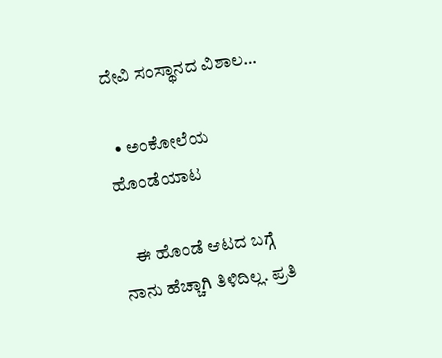ದೇವಿ ಸಂಸ್ಥಾನದ ವಿಶಾಲ…

  • ಅಂಕೋಲೆಯ ಹೊಂಡೆಯಾಟ

    ಈ ಹೊಂಡೆ ಆಟದ ಬಗ್ಗೆ ನಾನು ಹೆಚ್ಚಾಗಿ ತಿಳಿದಿಲ್ಲ. ಪ್ರತಿ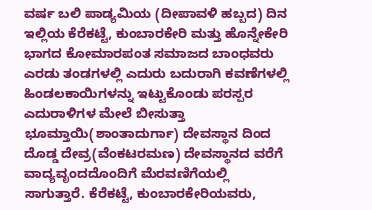ವರ್ಷ ಬಲಿ ಪಾಡ್ಯಮಿಯ (ದೀಪಾವಳಿ ಹಬ್ಬದ) ದಿನ ಇಲ್ಲಿಯ ಕೆರೆಕಟ್ಟೆ, ಕುಂಬಾರಕೇರಿ ಮತ್ತು ಹೊನ್ನೇಕೇರಿ ಭಾಗದ ಕೋಮಾರಪಂತ ಸಮಾಜದ ಬಾಂಧವರು ಎರಡು ತಂಡಗಳಲ್ಲಿ ಎದುರು ಬದುರಾಗಿ ಕವಣೆಗಳಲ್ಲಿ ಹಿಂಡಲಕಾಯಿಗಳನ್ನು ಇಟ್ಟುಕೊಂಡು ಪರಸ್ಪರ ಎದುರಾಳಿಗಳ ಮೇಲೆ ಬೀಸುತ್ತಾ ಭೂಮ್ತಾಯಿ(ಶಾಂತಾದುರ್ಗಾ) ದೇವಸ್ಥಾನ ದಿಂದ ದೊಡ್ಡ ದೇವ್ರ(ವೆಂಕಟರಮಣ) ದೇವಸ್ಥಾನದ ವರೆಗೆ ವಾದ್ಯವೃಂದದೊಂದಿಗೆ ಮೆರವಣಿಗೆಯಲ್ಲಿ ಸಾಗುತ್ತಾರೆ. ಕೆರೆಕಟ್ಟೆ, ಕುಂಬಾರಕೇರಿಯವರು,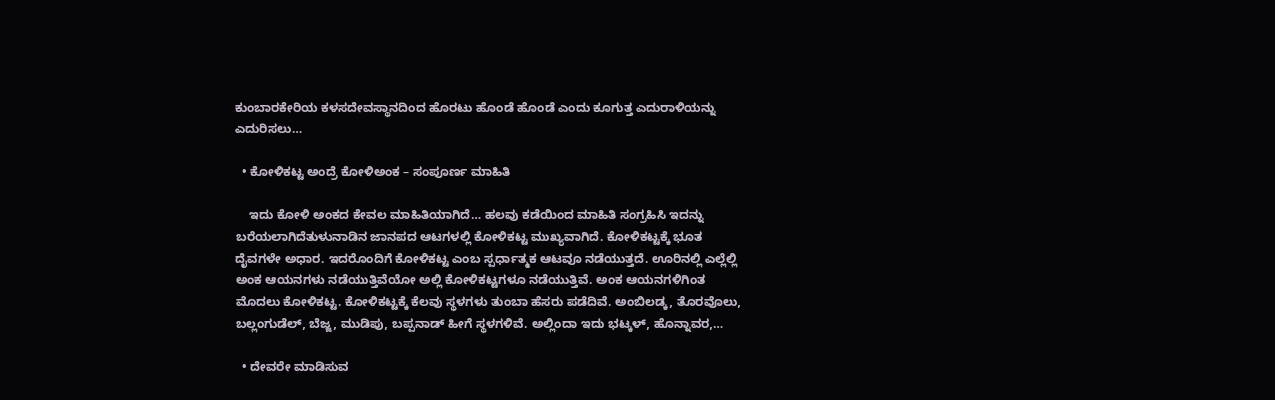ಕುಂಬಾರಕೇರಿಯ ಕಳಸದೇವಸ್ಥಾನದಿಂದ ಹೊರಟು ಹೊಂಡೆ ಹೊಂಡೆ ಎಂದು ಕೂಗುತ್ತ ಎದುರಾಳಿಯನ್ನು ಎದುರಿಸಲು…

  • ಕೋಳಿಕಟ್ಟ ಅಂದ್ರೆ ಕೋಳಿಅಂಕ – ಸಂಪೂರ್ಣ ಮಾಹಿತಿ

    ಇದು ಕೋಳಿ ಅಂಕದ ಕೇವಲ ಮಾಹಿತಿಯಾಗಿದೆ… ಹಲವು ಕಡೆಯಿಂದ ಮಾಹಿತಿ ಸಂಗ್ರಹಿಸಿ ಇದನ್ನು ಬರೆಯಲಾಗಿದೆತುಳುನಾಡಿನ ಜಾನಪದ ಆಟಗಳಲ್ಲಿ ಕೋಳಿಕಟ್ಟ ಮುಖ್ಯವಾಗಿದೆ. ಕೋಳಿಕಟ್ಟಕ್ಕೆ ಭೂತ ದೈವಗಳೇ ಅಧಾರ. ಇದರೊಂದಿಗೆ ಕೋಳಿಕಟ್ಟ ಎಂಬ ಸ್ಪರ್ಧಾತ್ಮಕ ಆಟವೂ ನಡೆಯುತ್ತದೆ. ಊರಿನಲ್ಲಿ ಎಲ್ಲೆಲ್ಲಿ ಅಂಕ ಆಯನಗಳು ನಡೆಯುತ್ತಿವೆಯೋ ಅಲ್ಲಿ ಕೋಳಿಕಟ್ಟಗಳೂ ನಡೆಯುತ್ತಿವೆ. ಅಂಕ ಆಯನಗಳಿಗಿಂತ ಮೊದಲು ಕೋಳಿಕಟ್ಟ. ಕೋಳಿಕಟ್ಟಕ್ಕೆ ಕೆಲವು ಸ್ಥಳಗಳು ತುಂಬಾ ಹೆಸರು ಪಡೆದಿವೆ. ಅಂಬಿಲಡ್ಕ, ತೊರವೊಲು, ಬಲ್ಲಂಗುಡೆಲ್, ಬೆಜ್ಜ, ಮುಡಿಪು, ಬಪ್ಪನಾಡ್ ಹೀಗೆ ಸ್ಥಳಗಳಿವೆ. ಅಲ್ಲಿಂದಾ ಇದು ಭಟ್ಕಳ್, ಹೊನ್ನಾವರ,…

  • ದೇವರೇ ಮಾಡಿಸುವ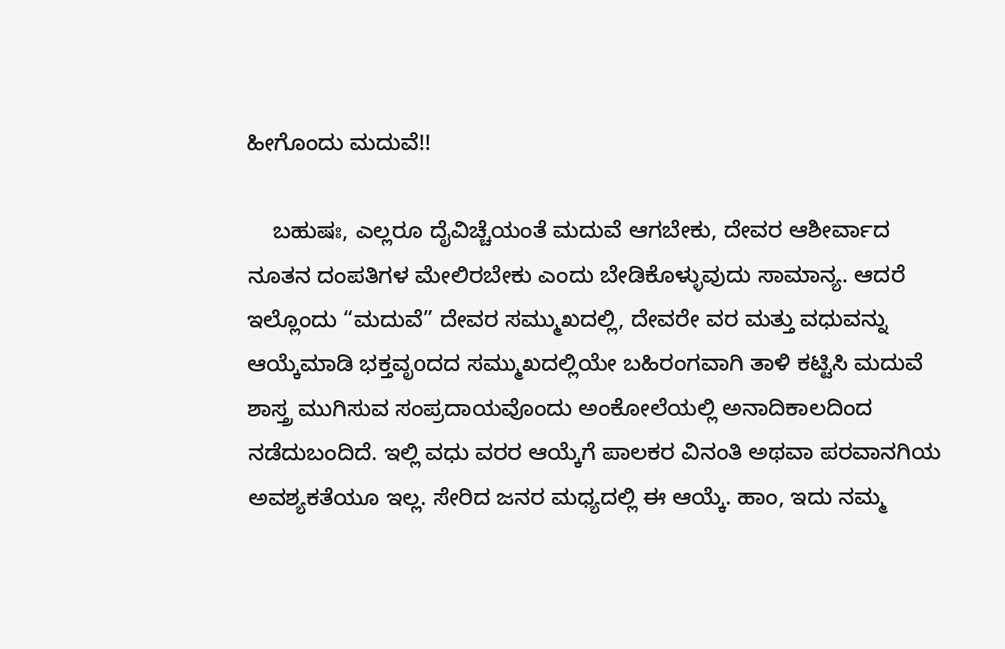ಹೀಗೊಂದು ಮದುವೆ!!

    ಬಹುಷಃ, ಎಲ್ಲರೂ ದೈವಿಚ್ಚೆಯಂತೆ ಮದುವೆ ಆಗಬೇಕು, ದೇವರ ಆಶೀರ್ವಾದ ನೂತನ ದಂಪತಿಗಳ ಮೇಲಿರಬೇಕು ಎಂದು ಬೇಡಿಕೊಳ್ಳುವುದು ಸಾಮಾನ್ಯ. ಆದರೆ ಇಲ್ಲೊಂದು “ಮದುವೆ” ದೇವರ ಸಮ್ಮುಖದಲ್ಲಿ, ದೇವರೇ ವರ ಮತ್ತು ವಧುವನ್ನು ಆಯ್ಕೆಮಾಡಿ ಭಕ್ತವೃoದದ ಸಮ್ಮುಖದಲ್ಲಿಯೇ ಬಹಿರಂಗವಾಗಿ ತಾಳಿ ಕಟ್ಟಿಸಿ ಮದುವೆ ಶಾಸ್ತ್ರ ಮುಗಿಸುವ ಸಂಪ್ರದಾಯವೊಂದು ಅಂಕೋಲೆಯಲ್ಲಿ ಅನಾದಿಕಾಲದಿಂದ ನಡೆದುಬಂದಿದೆ. ಇಲ್ಲಿ ವಧು ವರರ ಆಯ್ಕೆಗೆ ಪಾಲಕರ ವಿನಂತಿ ಅಥವಾ ಪರವಾನಗಿಯ ಅವಶ್ಯಕತೆಯೂ ಇಲ್ಲ. ಸೇರಿದ ಜನರ ಮಧ್ಯದಲ್ಲಿ ಈ ಆಯ್ಕೆ. ಹಾಂ, ಇದು ನಮ್ಮ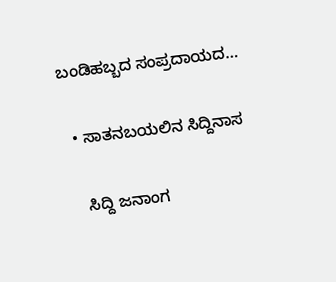ಬಂಡಿಹಬ್ಬದ ಸಂಪ್ರದಾಯದ…

  • ಸಾತನಬಯಲಿನ ಸಿದ್ದಿನಾಸ

    ಸಿದ್ದಿ ಜನಾಂಗ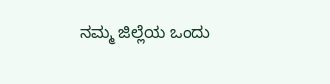ನಮ್ಮ ಜಿಲ್ಲೆಯ ಒಂದು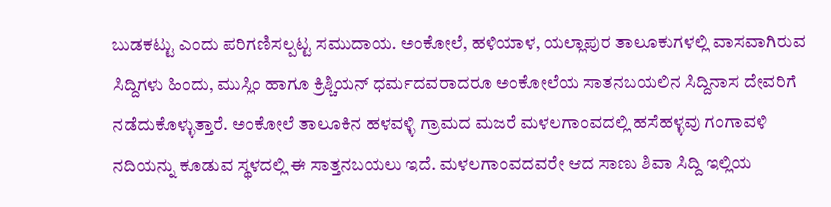ಬುಡಕಟ್ಟು ಎಂದು ಪರಿಗಣಿಸಲ್ಪಟ್ಟ ಸಮುದಾಯ. ಅಂಕೋಲೆ, ಹಳಿಯಾಳ, ಯಲ್ಲಾಪುರ ತಾಲೂಕುಗಳಲ್ಲಿ ವಾಸವಾಗಿರುವ ಸಿದ್ದಿಗಳು ಹಿಂದು, ಮುಸ್ಲಿಂ ಹಾಗೂ ಕ್ರಿಶ್ಚಿಯನ್ ಧರ್ಮದವರಾದರೂ ಅಂಕೋಲೆಯ ಸಾತನಬಯಲಿನ ಸಿದ್ದಿನಾಸ ದೇವರಿಗೆ ನಡೆದುಕೊಳ್ಳುತ್ತಾರೆ. ಅಂಕೋಲೆ ತಾಲೂಕಿನ ಹಳವಳ್ಳಿ ಗ್ರಾಮದ ಮಜರೆ ಮಳಲಗಾಂವದಲ್ಲಿ ಹಸೆಹಳ್ಳವು ಗಂಗಾವಳಿ ನದಿಯನ್ನು ಕೂಡುವ ಸ್ಥಳದಲ್ಲಿ ಈ ಸಾತ್ತನಬಯಲು ಇದೆ. ಮಳಲಗಾಂವದವರೇ ಆದ ಸಾಣು ಶಿವಾ ಸಿದ್ದಿ ಇಲ್ಲಿಯ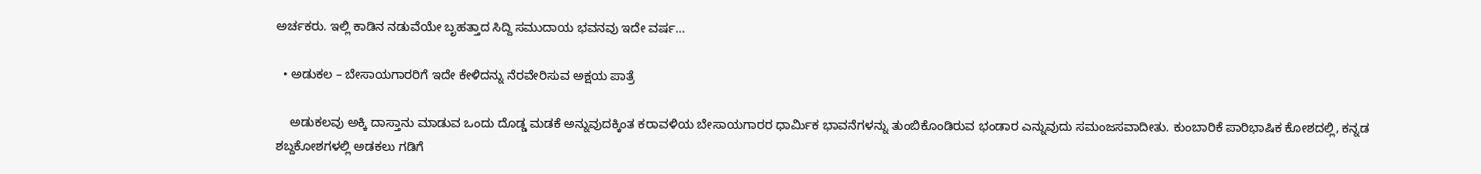ಅರ್ಚಕರು. ಇಲ್ಲಿ ಕಾಡಿನ ನಡುವೆಯೇ ಬೃಹತ್ತಾದ ಸಿದ್ದಿ ಸಮುದಾಯ ಭವನವು ಇದೇ ವರ್ಷ…

  • ಅಡುಕಲ – ಬೇಸಾಯಗಾರರಿಗೆ ಇದೇ ಕೇಳಿದನ್ನು ನೆರವೇರಿಸುವ ಅಕ್ಷಯ ಪಾತ್ರೆ

    ಅಡುಕಲವು ಅಕ್ಕಿ ದಾಸ್ತಾನು ಮಾಡುವ ಒಂದು ದೊಡ್ಡ ಮಡಕೆ ಅನ್ನುವುದಕ್ಕಿಂತ ಕರಾವಳಿಯ ಬೇಸಾಯಗಾರರ ಧಾರ್ಮಿಕ ಭಾವನೆಗಳನ್ನು ತುಂಬಿಕೊಂಡಿರುವ ಭಂಡಾರ ಎನ್ನುವುದು ಸಮಂಜಸವಾದೀತು. ಕುಂಬಾರಿಕೆ ಪಾರಿಭಾಷಿಕ ಕೋಶದಲ್ಲಿ, ಕನ್ನಡ ಶಬ್ದಕೋಶಗಳಲ್ಲಿ ಅಡಕಲು ಗಡಿಗೆ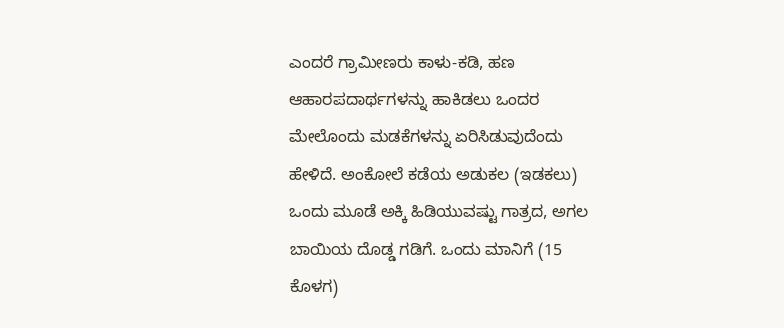ಎಂದರೆ ಗ್ರಾಮೀಣರು ಕಾಳು-ಕಡಿ, ಹಣ ಆಹಾರಪದಾರ್ಥಗಳನ್ನು ಹಾಕಿಡಲು ಒಂದರ ಮೇಲೊಂದು ಮಡಕೆಗಳನ್ನು ಏರಿಸಿಡುವುದೆಂದು ಹೇಳಿದೆ. ಅಂಕೋಲೆ ಕಡೆಯ ಅಡುಕಲ (ಇಡಕಲು) ಒಂದು ಮೂಡೆ ಅಕ್ಕಿ ಹಿಡಿಯುವಷ್ಟು ಗಾತ್ರದ, ಅಗಲ ಬಾಯಿಯ ದೊಡ್ಡ ಗಡಿಗೆ. ಒಂದು ಮಾನಿಗೆ (15 ಕೊಳಗ)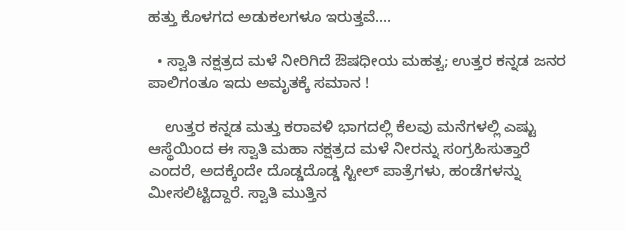ಹತ್ತು ಕೊಳಗದ ಅಡುಕಲಗಳೂ ಇರುತ್ತವೆ.…

  • ಸ್ವಾತಿ ನಕ್ಷತ್ರದ ಮಳೆ ನೀರಿಗಿದೆ ಔಷಧೀಯ ಮಹತ್ವ; ಉತ್ತರ ಕನ್ನಡ ಜನರ ಪಾಲಿಗಂತೂ ಇದು ಅಮೃತಕ್ಕೆ ಸಮಾನ !

    ಉತ್ತರ ಕನ್ನಡ ಮತ್ತು ಕರಾವಳಿ ಭಾಗದಲ್ಲಿ ಕೆಲವು ಮನೆಗಳಲ್ಲಿ ಎಷ್ಟು ಆಸ್ಥೆಯಿಂದ ಈ ಸ್ವಾತಿ ಮಹಾ ನಕ್ಷತ್ರದ ಮಳೆ ನೀರನ್ನು ಸಂಗ್ರಹಿಸುತ್ತಾರೆ ಎಂದರೆ, ಅದಕ್ಕೆಂದೇ ದೊಡ್ಡದೊಡ್ಡ ಸ್ಟೀಲ್ ಪಾತ್ರೆಗಳು, ಹಂಡೆಗಳನ್ನು ಮೀಸಲಿಟ್ಟಿದ್ದಾರೆ. ಸ್ವಾತಿ ಮುತ್ತಿನ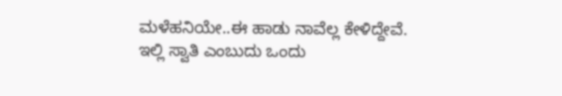ಮಳೆಹನಿಯೇ..ಈ ಹಾಡು ನಾವೆಲ್ಲ ಕೇಳಿದ್ದೇವೆ. ಇಲ್ಲಿ ಸ್ವಾತಿ ಎಂಬುದು ಒಂದು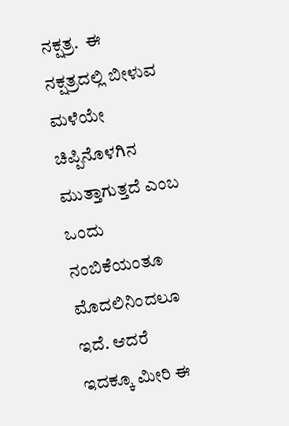ನಕ್ಷತ್ರ.  ಈ ನಕ್ಷತ್ರದಲ್ಲಿ ಬೀಳುವ ಮಳೆಯೇ ಚಿಪ್ಪಿನೊಳಗಿನ ಮುತ್ತಾಗುತ್ತದೆ ಎಂಬ ಒಂದು ನಂಬಿಕೆಯಂತೂ ಮೊದಲಿನಿಂದಲೂ ಇದೆ. ಆದರೆ ಇದಕ್ಕೂ ಮೀರಿ ಈ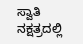ಸ್ವಾತಿ ನಕ್ಷತ್ರದಲ್ಲಿ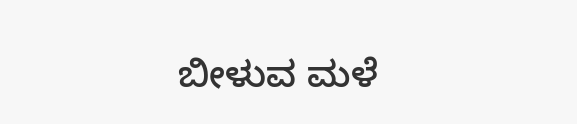ಬೀಳುವ ಮಳೆ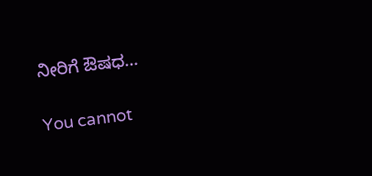ನೀರಿಗೆ ಔಷಧ…

You cannot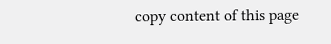copy content of this page